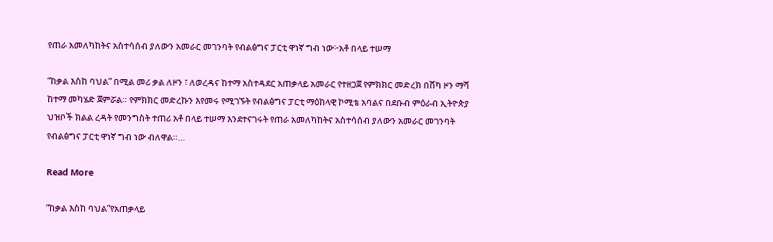የጠራ አመለካከትና አስተሳሰብ ያለውን አመራር መገንባት የብልፅግና ፓርቲ ዋነኛ ግብ ነው፦አቶ በላይ ተሠማ

“ከቃል እስከ ባህል” በሚል መሪ ቃል ለዞን ፣ ለወረዳና ከተማ አስተዳደር አጠቃላይ አመራር የተዘጋጀ የምክክር መድረክ በሸካ ዞን ማሻ ከተማ መካሄድ ጀምሯል። የምክክር መድረኩን እየመሩ የሚገኙት የብልፅግና ፓርቲ ማዕከላዊ ኮሚቴ አባልና በደቡብ ምዕራብ ኢትዮጵያ ህዝቦች ክልል ረዳት የመንግስት ተጠሪ አቶ በላይ ተሠማ እንደተናገሩት የጠራ አመለካከትና አስተሳሰብ ያለውን አመራር መገንባት የብልፅግና ፓርቲ ዋነኛ ግብ ነው ብለዋል።…

Read More

“ከቃል እስከ ባህል”የአጠቃላይ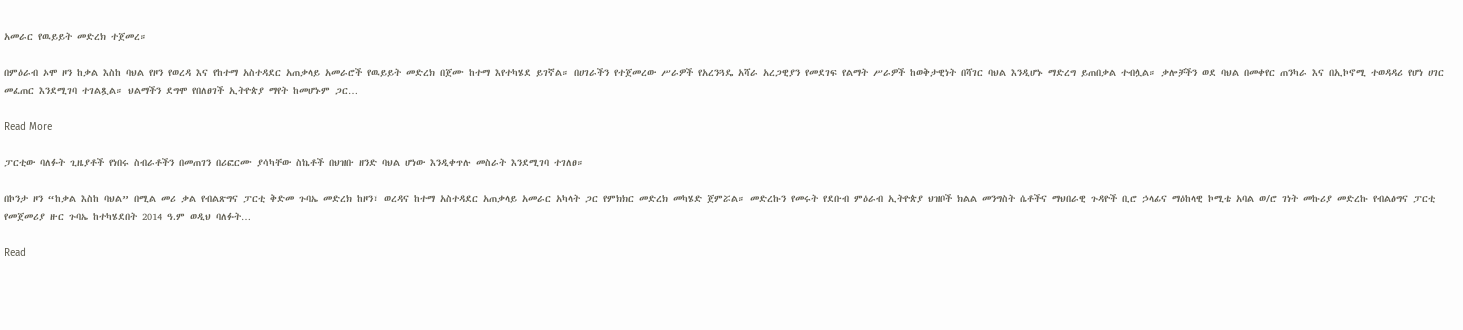አመራር የዉይይት መድረክ ተጀመረ።

በምዕራብ ኦሞ ዞን ከቃል እስከ ባህል የዞን የወረዳ እና የከተማ አስተዳደር አጠቃላይ አመራሮች የዉይይት መድረክ በጀሙ ከተማ እየተካሄደ ይገኛል። በሀገራችን የተጀመረው ሥራዎች የአረንጓዴ አሻራ አረጋዊያን የመደገፍ የልማት ሥራዎች ከወቅታዊነት በሻገር ባህል እንዲሆኑ ማድረግ ይጠበቃል ተብሏል። ቃሎቻችን ወደ ባህል በመቀየር ጠንካራ እና በኢኮኖሚ ተወዳዳሪ የሆነ ሀገር መፈጠር እንደሚገባ ተገልጿል። ህልማችን ደግሞ የበለፀገች ኢትዮጵያ ማየት ከመሆኑም ጋር…

Read More

ፓርቲው ባለፉት ጊዜያቶች የነበሩ ስብራቶችን በመጠገን በሪፎርሙ ያሳካቸው ስኬቶች በህዝቡ ዘንድ ባህል ሆነው እንዲቀጥሉ መስራት እንደሚገባ ተገለፀ።

በኮንታ ዞን “ከቃል እስከ ባህል” በሚል መሪ ቃል የብልጽግና ፓርቲ ቅድመ ጉባኤ መድረክ ከዞን፣ ወረዳና ከተማ አስተዳደር አጠቃላይ አመራር አካላት ጋር የምክክር መድረክ መካሄድ ጀምሯል። መድረኩን የመሩት የደቡብ ምዕራብ ኢትዮጵያ ህዝቦች ክልል መንግስት ሴቶችና ማህበራዊ ጉዳዮች ቢሮ ኃላፊና ማዕከላዊ ኮሚቴ አባል ወ/ሮ ገነት መኩሪያ መድረኩ የብልፅግና ፓርቲ የመጀመሪያ ዙር ጉባኤ ከተካሄደበት 2014 ዓ.ም ወዲህ ባለፉት…

Read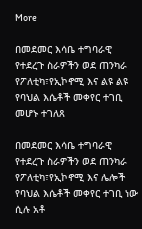More

በመደመር እሳቤ ተግባራዊ የተደረጉ ስራዎችን ወደ ጠንካራ የፖለቲካ፣የኢኮኖሚ እና ልዩ ልዩ የባህል እሴቶች መቀየር ተገቢ መሆኑ ተገለጸ

በመደመር እሳቤ ተግባራዊ የተደረጉ ስራዎችን ወደ ጠንካራ የፖለቲካ፣የኢኮኖሚ እና ሌሎች የባህል እሴቶች መቀየር ተገቢ ነው ሲሉ አቶ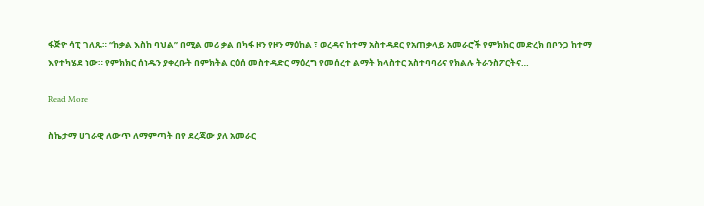ፋጅዮ ሳፒ ገለጹ። “ከቃል እስከ ባህል” በሚል መሪ ቃል በካፋ ዞን የዞን ማዕከል ፣ ወረዳና ከተማ አስተዳደር የአጠቃላይ አመራሮች የምክክር መድረክ በቦንጋ ከተማ እየተካሄደ ነው። የምክክር ሰነዱን ያቀረቡት በምክትል ርዕሰ መስተዳድር ማዕረግ የመሰረተ ልማት ክላስተር አስተባባሪና የክልሉ ትራንስፖርትና…

Read More

ስኬታማ ሀገራዊ ለውጥ ለማምጣት በየ ደረጃው ያለ አመራር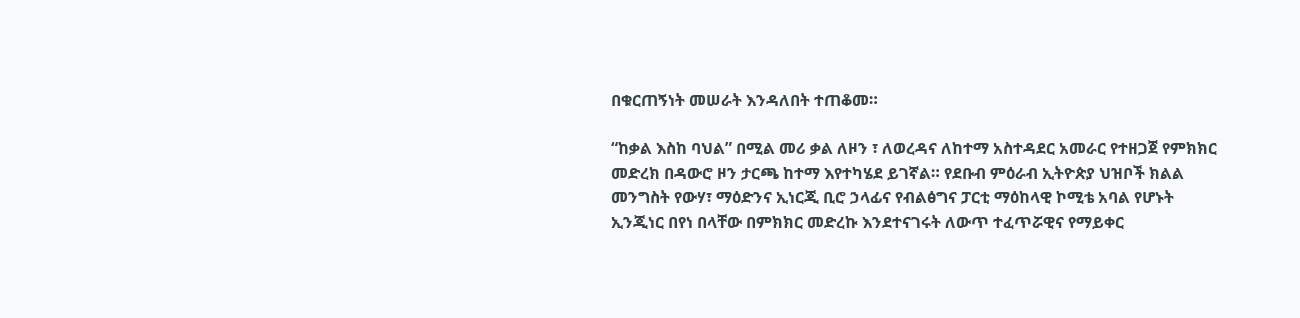በቁርጠኝነት መሠራት እንዳለበት ተጠቆመ።

“ከቃል እስከ ባህል” በሚል መሪ ቃል ለዞን ፣ ለወረዳና ለከተማ አስተዳደር አመራር የተዘጋጀ የምክክር መድረክ በዳውሮ ዞን ታርጫ ከተማ እየተካሄደ ይገኛል። የደቡብ ምዕራብ ኢትዮጵያ ህዝቦች ክልል መንግስት የውሃ፣ ማዕድንና ኢነርጂ ቢሮ ኃላፊና የብልፅግና ፓርቲ ማዕከላዊ ኮሚቴ አባል የሆኑት ኢንጂነር በየነ በላቸው በምክክር መድረኩ እንደተናገሩት ለውጥ ተፈጥሯዊና የማይቀር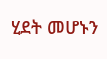ሂደት መሆኑን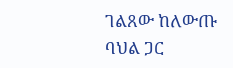ገልጸው ከለውጡ ባህል ጋር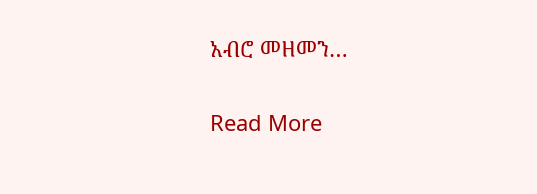አብሮ መዘመን…

Read More